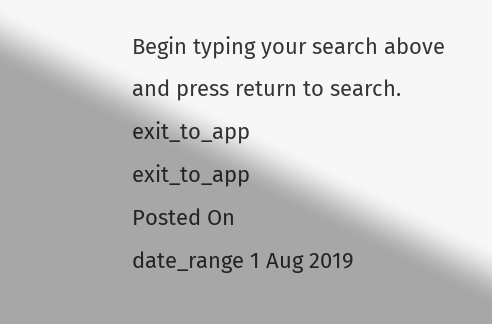Begin typing your search above and press return to search.
exit_to_app
exit_to_app
Posted On
date_range 1 Aug 2019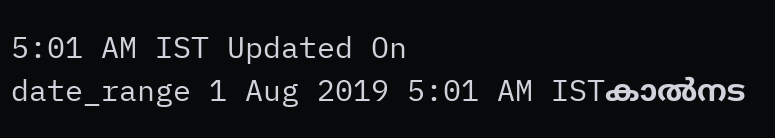5:01 AM IST Updated On
date_range 1 Aug 2019 5:01 AM ISTകാൽനട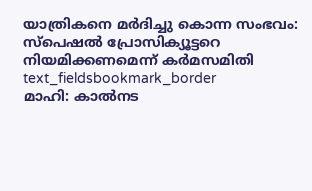യാത്രികനെ മർദിച്ചു കൊന്ന സംഭവം: സ്പെഷൽ പ്രോസിക്യൂട്ടറെ നിയമിക്കണമെന്ന് കർമസമിതി
text_fieldsbookmark_border
മാഹി: കാൽനട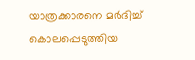യാത്രക്കാരനെ മർദിച്ച് കൊലപ്പെടുത്തിയ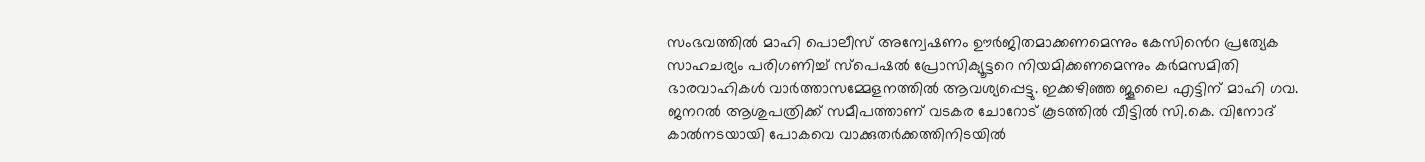സംഭവത്തിൽ മാഹി പൊലീസ് അന്വേഷണം ഊർജിതമാക്കണമെന്നും കേസിൻെറ പ്രത്യേക സാഹചര്യം പരിഗണിച്ച് സ്പെഷൽ പ്രോസിക്യൂട്ടറെ നിയമിക്കണമെന്നും കർമസമിതി ഭാരവാഹികൾ വാർത്താസമ്മേളനത്തിൽ ആവശ്യപ്പെട്ടു. ഇക്കഴിഞ്ഞ ജൂലൈ എട്ടിന് മാഹി ഗവ. ജനറൽ ആശുപത്രിക്ക് സമീപത്താണ് വടകര ചോറോട് കൂടത്തിൽ വീട്ടിൽ സി.കെ. വിനോദ് കാൽനടയായി പോകവെ വാക്കുതർക്കത്തിനിടയിൽ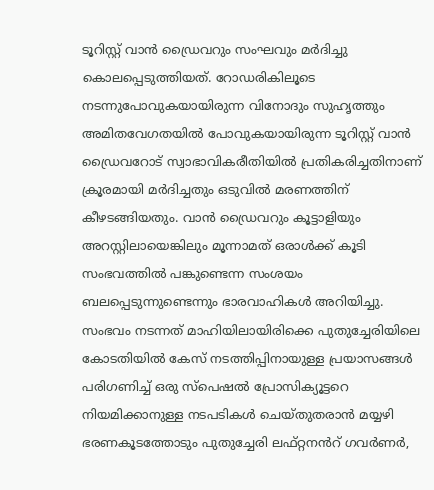ടൂറിസ്റ്റ് വാൻ ഡ്രൈവറും സംഘവും മർദിച്ചു കൊലപ്പെടുത്തിയത്. റോഡരികിലൂടെ നടന്നുപോവുകയായിരുന്ന വിനോദും സുഹൃത്തും അമിതവേഗതയിൽ പോവുകയായിരുന്ന ടൂറിസ്റ്റ് വാൻ ഡ്രൈവറോട് സ്വാഭാവികരീതിയിൽ പ്രതികരിച്ചതിനാണ് ക്രൂരമായി മർദിച്ചതും ഒടുവിൽ മരണത്തിന് കീഴടങ്ങിയതും. വാൻ ഡ്രൈവറും കൂട്ടാളിയും അറസ്റ്റിലായെങ്കിലും മൂന്നാമത് ഒരാൾക്ക് കൂടി സംഭവത്തിൽ പങ്കുണ്ടെന്ന സംശയം ബലപ്പെടുന്നുണ്ടെന്നും ഭാരവാഹികൾ അറിയിച്ചു. സംഭവം നടന്നത് മാഹിയിലായിരിക്കെ പുതുച്ചേരിയിലെ കോടതിയിൽ കേസ് നടത്തിപ്പിനായുള്ള പ്രയാസങ്ങൾ പരിഗണിച്ച് ഒരു സ്പെഷൽ പ്രോസിക്യൂട്ടറെ നിയമിക്കാനുള്ള നടപടികൾ ചെയ്തുതരാൻ മയ്യഴി ഭരണകൂടത്തോടും പുതുച്ചേരി ലഫ്റ്റനൻറ് ഗവർണർ,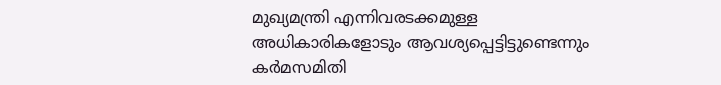മുഖ്യമന്ത്രി എന്നിവരടക്കമുള്ള അധികാരികളോടും ആവശ്യപ്പെട്ടിട്ടുണ്ടെന്നും കർമസമിതി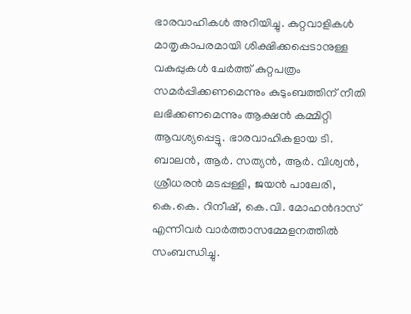ഭാരവാഹികൾ അറിയിച്ചു. കുറ്റവാളികൾ മാതൃകാപരമായി ശിക്ഷിക്കപ്പെടാനുള്ള വകുപ്പുകൾ ചേർത്ത് കുറ്റപത്രം സമർപ്പിക്കണമെന്നും കുടുംബത്തിന് നീതി ലഭിക്കണമെന്നും ആക്ഷൻ കമ്മിറ്റി ആവശ്യപ്പെട്ടു. ഭാരവാഹികളായ ടി. ബാലൻ, ആർ. സത്യൻ, ആർ. വിശ്വൻ, ശ്രീധരൻ മടപ്പള്ളി, ജയൻ പാലേരി, കെ.കെ. റിനീഷ്, കെ.വി. മോഹൻദാസ് എന്നിവർ വാർത്താസമ്മേളനത്തിൽ സംബന്ധിച്ചു.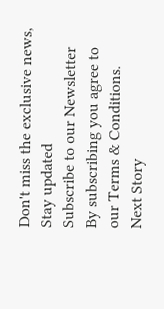Don't miss the exclusive news, Stay updated
Subscribe to our Newsletter
By subscribing you agree to our Terms & Conditions.
Next Story